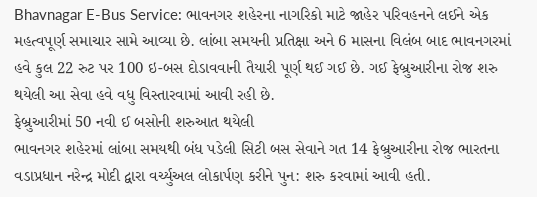Bhavnagar E-Bus Service: ભાવનગર શહેરના નાગરિકો માટે જાહેર પરિવહનને લઈને એક મહત્વપૂર્ણ સમાચાર સામે આવ્યા છે. લાંબા સમયની પ્રતિક્ષા અને 6 માસના વિલંબ બાદ ભાવનગરમાં હવે કુલ 22 રુટ પર 100 ઇ-બસ દોડાવવાની તૈયારી પૂર્ણ થઈ ગઈ છે. ગઈ ફેબ્રુઆરીના રોજ શરુ થયેલી આ સેવા હવે વધુ વિસ્તારવામાં આવી રહી છે.
ફેબ્રુઆરીમાં 50 નવી ઈ બસોની શરુઆત થયેલી
ભાવનગર શહેરમાં લાંબા સમયથી બંધ પડેલી સિટી બસ સેવાને ગત 14 ફેબ્રુઆરીના રોજ ભારતના વડાપ્રધાન નરેન્દ્ર મોદી દ્વારા વર્ચ્યુઅલ લોકાર્પણ કરીને પુન: શરુ કરવામાં આવી હતી.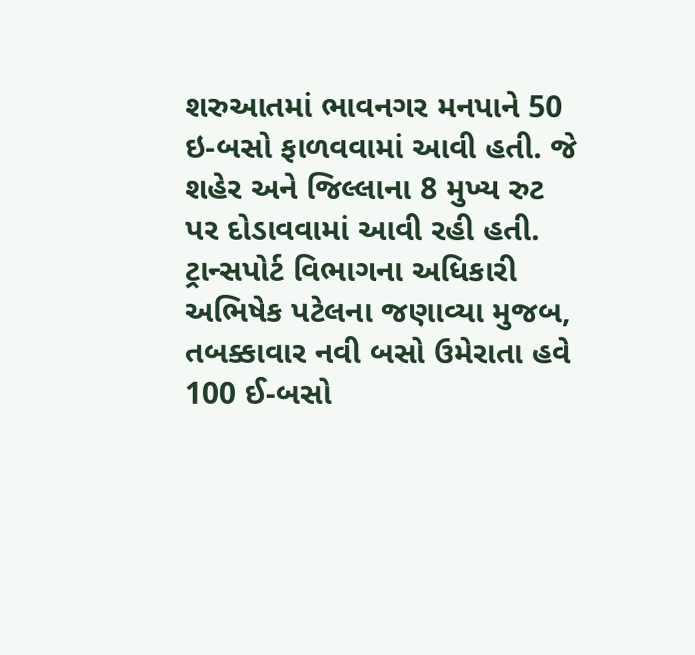શરુઆતમાં ભાવનગર મનપાને 50 ઇ-બસો ફાળવવામાં આવી હતી. જે શહેર અને જિલ્લાના 8 મુખ્ય રુટ પર દોડાવવામાં આવી રહી હતી. ટ્રાન્સપોર્ટ વિભાગના અધિકારી અભિષેક પટેલના જણાવ્યા મુજબ, તબક્કાવાર નવી બસો ઉમેરાતા હવે 100 ઈ-બસો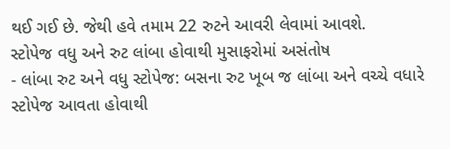થઈ ગઈ છે. જેથી હવે તમામ 22 રુટને આવરી લેવામાં આવશે.
સ્ટોપેજ વધુ અને રુટ લાંબા હોવાથી મુસાફરોમાં અસંતોષ
- લાંબા રુટ અને વધુ સ્ટોપેજ: બસના રુટ ખૂબ જ લાંબા અને વચ્ચે વધારે સ્ટોપેજ આવતા હોવાથી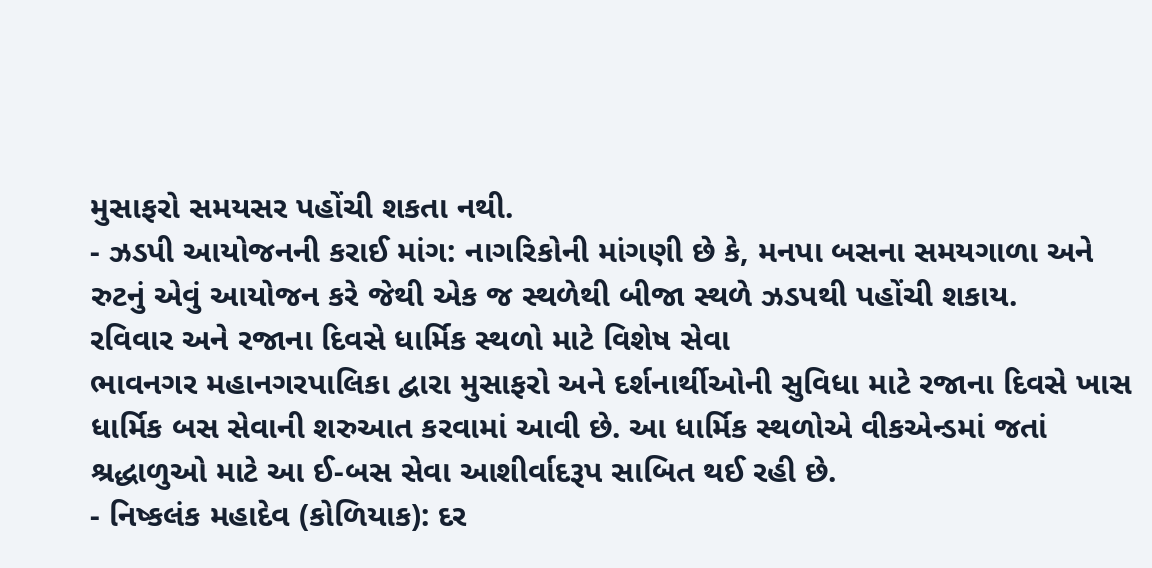મુસાફરો સમયસર પહોંચી શકતા નથી.
- ઝડપી આયોજનની કરાઈ માંગ: નાગરિકોની માંગણી છે કે, મનપા બસના સમયગાળા અને રુટનું એવું આયોજન કરે જેથી એક જ સ્થળેથી બીજા સ્થળે ઝડપથી પહોંચી શકાય.
રવિવાર અને રજાના દિવસે ધાર્મિક સ્થળો માટે વિશેષ સેવા
ભાવનગર મહાનગરપાલિકા દ્વારા મુસાફરો અને દર્શનાર્થીઓની સુવિધા માટે રજાના દિવસે ખાસ ધાર્મિક બસ સેવાની શરુઆત કરવામાં આવી છે. આ ધાર્મિક સ્થળોએ વીકએન્ડમાં જતાં શ્રદ્ધાળુઓ માટે આ ઈ-બસ સેવા આશીર્વાદરૂપ સાબિત થઈ રહી છે.
- નિષ્કલંક મહાદેવ (કોળિયાક): દર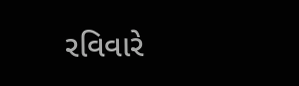રવિવારે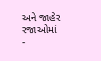અને જાહેર રજાઓમાં
-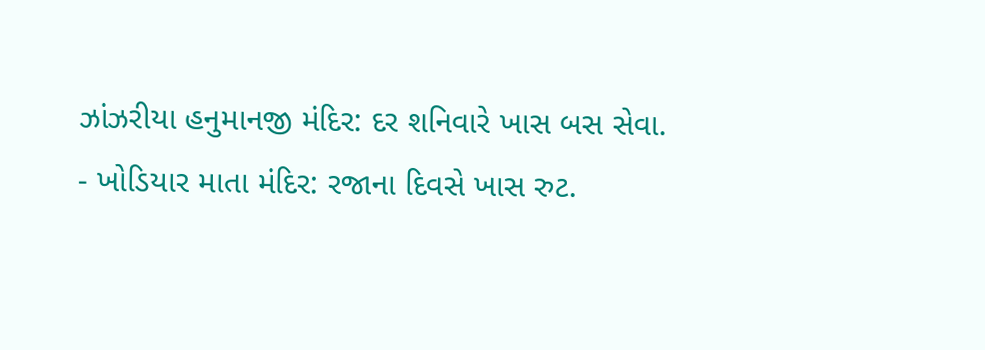ઝાંઝરીયા હનુમાનજી મંદિર: દર શનિવારે ખાસ બસ સેવા.
- ખોડિયાર માતા મંદિર: રજાના દિવસે ખાસ રુટ.